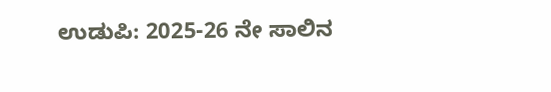ಉಡುಪಿ: 2025-26 ನೇ ಸಾಲಿನ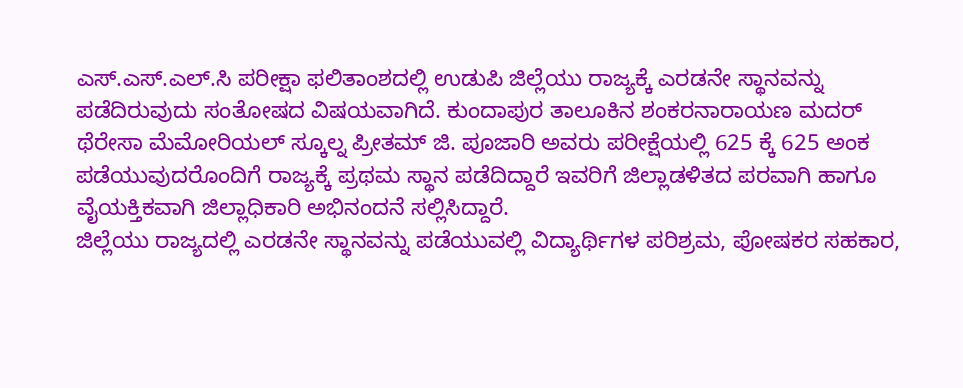ಎಸ್.ಎಸ್.ಎಲ್.ಸಿ ಪರೀಕ್ಷಾ ಫಲಿತಾಂಶದಲ್ಲಿ ಉಡುಪಿ ಜಿಲ್ಲೆಯು ರಾಜ್ಯಕ್ಕೆ ಎರಡನೇ ಸ್ಥಾನವನ್ನು ಪಡೆದಿರುವುದು ಸಂತೋಷದ ವಿಷಯವಾಗಿದೆ. ಕುಂದಾಪುರ ತಾಲೂಕಿನ ಶಂಕರನಾರಾಯಣ ಮದರ್ ಥೆರೇಸಾ ಮೆಮೋರಿಯಲ್ ಸ್ಕೂಲ್ನ ಪ್ರೀತಮ್ ಜಿ. ಪೂಜಾರಿ ಅವರು ಪರೀಕ್ಷೆಯಲ್ಲಿ 625 ಕ್ಕೆ 625 ಅಂಕ ಪಡೆಯುವುದರೊಂದಿಗೆ ರಾಜ್ಯಕ್ಕೆ ಪ್ರಥಮ ಸ್ಥಾನ ಪಡೆದಿದ್ದಾರೆ ಇವರಿಗೆ ಜಿಲ್ಲಾಡಳಿತದ ಪರವಾಗಿ ಹಾಗೂ ವೈಯಕ್ತಿಕವಾಗಿ ಜಿಲ್ಲಾಧಿಕಾರಿ ಅಭಿನಂದನೆ ಸಲ್ಲಿಸಿದ್ದಾರೆ.
ಜಿಲ್ಲೆಯು ರಾಜ್ಯದಲ್ಲಿ ಎರಡನೇ ಸ್ಥಾನವನ್ನು ಪಡೆಯುವಲ್ಲಿ ವಿದ್ಯಾರ್ಥಿಗಳ ಪರಿಶ್ರಮ, ಪೋಷಕರ ಸಹಕಾರ,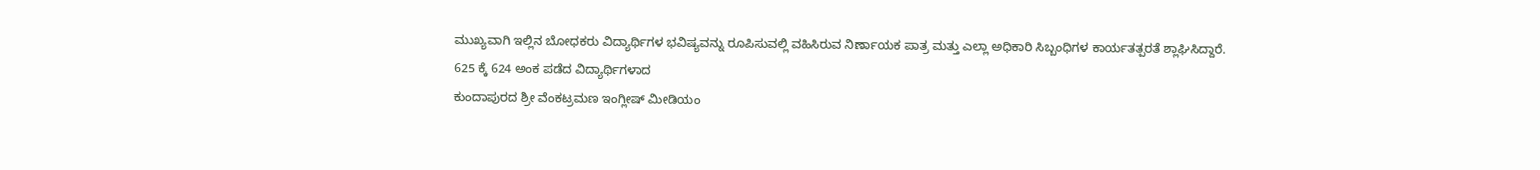ಮುಖ್ಯವಾಗಿ ಇಲ್ಲಿನ ಬೋಧಕರು ವಿದ್ಯಾರ್ಥಿಗಳ ಭವಿಷ್ಯವನ್ನು ರೂಪಿಸುವಲ್ಲಿ ವಹಿಸಿರುವ ನಿರ್ಣಾಯಕ ಪಾತ್ರ ಮತ್ತು ಎಲ್ಲಾ ಅಧಿಕಾರಿ ಸಿಬ್ಬಂಧಿಗಳ ಕಾರ್ಯತತ್ಪರತೆ ಶ್ಲಾಘಿಸಿದ್ದಾರೆ.
625 ಕ್ಕೆ 624 ಅಂಕ ಪಡೆದ ವಿದ್ಯಾರ್ಥಿಗಳಾದ
ಕುಂದಾಪುರದ ಶ್ರೀ ವೆಂಕಟ್ರಮಣ ಇಂಗ್ಲೀಷ್ ಮೀಡಿಯಂ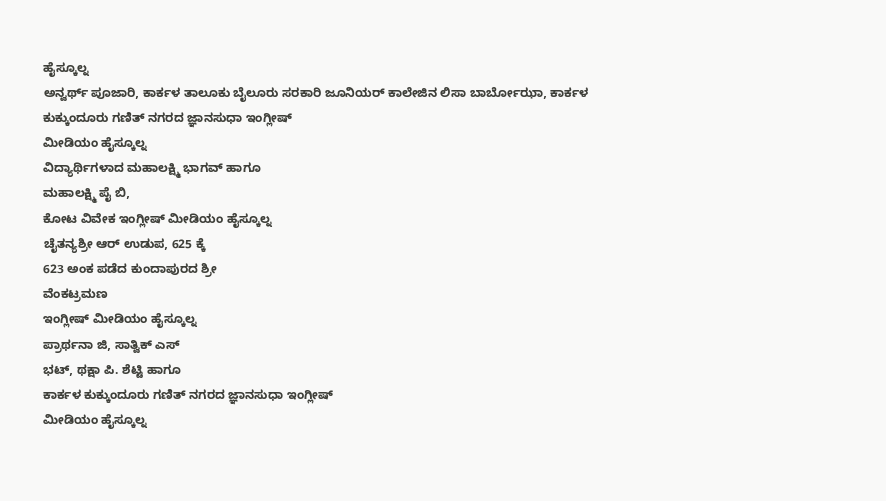ಹೈಸ್ಕೂಲ್ನ
ಅನ್ವರ್ಥ್ ಪೂಜಾರಿ, ಕಾರ್ಕಳ ತಾಲೂಕು ಬೈಲೂರು ಸರಕಾರಿ ಜೂನಿಯರ್ ಕಾಲೇಜಿನ ಲಿಸಾ ಬಾರ್ಬೋಝಾ, ಕಾರ್ಕಳ
ಕುಕ್ಕುಂದೂರು ಗಣಿತ್ ನಗರದ ಜ್ಞಾನಸುಧಾ ಇಂಗ್ಲೀಷ್
ಮೀಡಿಯಂ ಹೈಸ್ಕೂಲ್ನ
ವಿದ್ಯಾರ್ಥಿಗಳಾದ ಮಹಾಲಕ್ಷ್ಮಿ ಭಾಗವ್ ಹಾಗೂ
ಮಹಾಲಕ್ಷ್ಮಿ ಪೈ ಬಿ,
ಕೋಟ ವಿವೇಕ ಇಂಗ್ಲೀಷ್ ಮೀಡಿಯಂ ಹೈಸ್ಕೂಲ್ನ
ಚೈತನ್ಯಶ್ರೀ ಆರ್ ಉಡುಪ, 625 ಕ್ಕೆ
623 ಅಂಕ ಪಡೆದ ಕುಂದಾಪುರದ ಶ್ರೀ
ವೆಂಕಟ್ರಮಣ
ಇಂಗ್ಲೀಷ್ ಮೀಡಿಯಂ ಹೈಸ್ಕೂಲ್ನ
ಪ್ರಾರ್ಥನಾ ಜಿ, ಸಾತ್ವಿಕ್ ಎಸ್
ಭಟ್, ಥಕ್ಷಾ ಪಿ. ಶೆಟ್ಟಿ ಹಾಗೂ
ಕಾರ್ಕಳ ಕುಕ್ಕುಂದೂರು ಗಣಿತ್ ನಗರದ ಜ್ಞಾನಸುಧಾ ಇಂಗ್ಲೀಷ್
ಮೀಡಿಯಂ ಹೈಸ್ಕೂಲ್ನ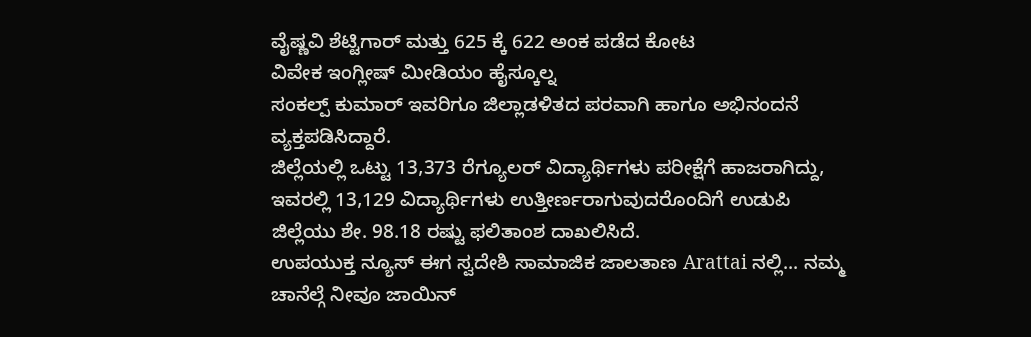ವೈಷ್ಣವಿ ಶೆಟ್ಟಿಗಾರ್ ಮತ್ತು 625 ಕ್ಕೆ 622 ಅಂಕ ಪಡೆದ ಕೋಟ
ವಿವೇಕ ಇಂಗ್ಲೀಷ್ ಮೀಡಿಯಂ ಹೈಸ್ಕೂಲ್ನ
ಸಂಕಲ್ಪ್ ಕುಮಾರ್ ಇವರಿಗೂ ಜಿಲ್ಲಾಡಳಿತದ ಪರವಾಗಿ ಹಾಗೂ ಅಭಿನಂದನೆ ವ್ಯಕ್ತಪಡಿಸಿದ್ದಾರೆ.
ಜಿಲ್ಲೆಯಲ್ಲಿ ಒಟ್ಟು 13,373 ರೆಗ್ಯೂಲರ್ ವಿದ್ಯಾರ್ಥಿಗಳು ಪರೀಕ್ಷೆಗೆ ಹಾಜರಾಗಿದ್ದು, ಇವರಲ್ಲಿ 13,129 ವಿದ್ಯಾರ್ಥಿಗಳು ಉತ್ತೀರ್ಣರಾಗುವುದರೊಂದಿಗೆ ಉಡುಪಿ ಜಿಲ್ಲೆಯು ಶೇ. 98.18 ರಷ್ಟು ಫಲಿತಾಂಶ ದಾಖಲಿಸಿದೆ.
ಉಪಯುಕ್ತ ನ್ಯೂಸ್ ಈಗ ಸ್ವದೇಶಿ ಸಾಮಾಜಿಕ ಜಾಲತಾಣ Arattai ನಲ್ಲಿ... ನಮ್ಮ ಚಾನೆಲ್ಗೆ ನೀವೂ ಜಾಯಿನ್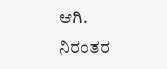ಆಗಿ.
ನಿರಂತರ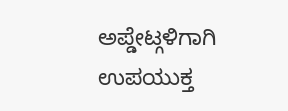ಅಪ್ಡೇಟ್ಗಳಿಗಾಗಿ ಉಪಯುಕ್ತ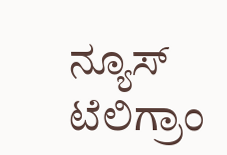ನ್ಯೂಸ್ ಟೆಲಿಗ್ರಾಂ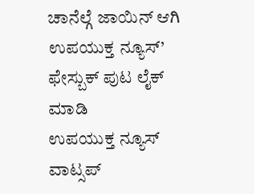ಚಾನೆಲ್ಗೆ ಜಾಯಿನ್ ಆಗಿ
ಉಪಯುಕ್ತ ನ್ಯೂಸ್’ ಫೇಸ್ಬುಕ್ ಪುಟ ಲೈಕ್ ಮಾಡಿ
ಉಪಯುಕ್ತ ನ್ಯೂಸ್ ವಾಟ್ಸಪ್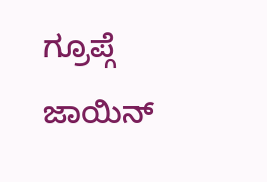ಗ್ರೂಪ್ಗೆ ಜಾಯಿನ್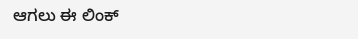ಆಗಲು ಈ ಲಿಂಕ್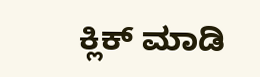ಕ್ಲಿಕ್ ಮಾಡಿ